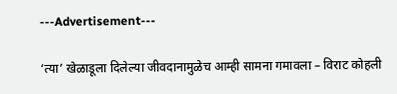---Advertisement---

‘त्या’ खेळाडूला दिलेल्या जीवदानामुळेच आम्ही सामना गमावला – विराट कोहली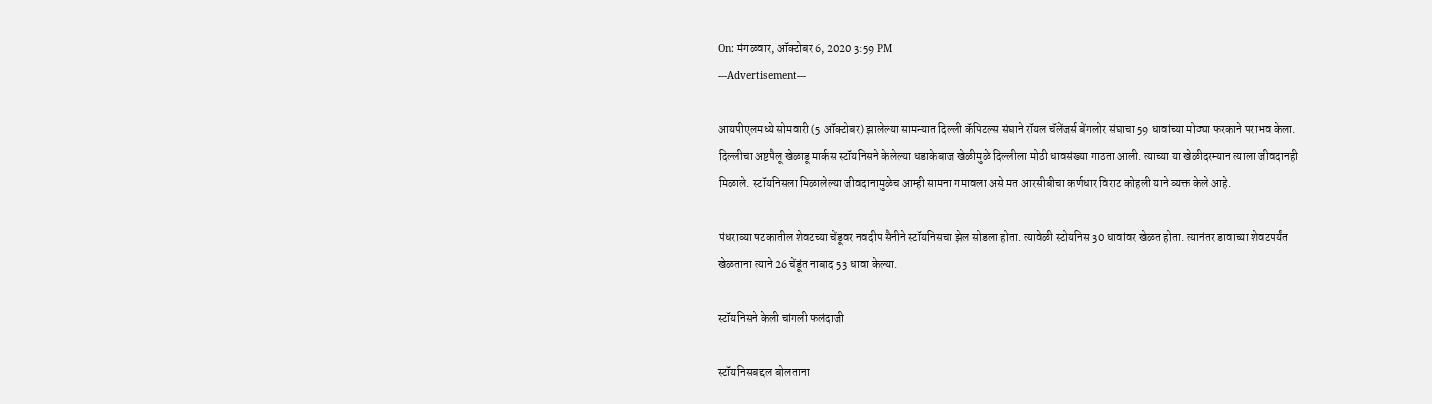On: मंगळवार, ऑक्टोबर 6, 2020 3:59 PM
---Advertisement---

आयपीएलमध्ये सोमवारी (5 ऑक्टोबर) झालेल्या सामन्यात दिल्ली कॅपिटल्स संघाने रॉयल चॅलेंजर्स बेंगलोर संघाचा 59 धावांच्या मोठ्या फरकाने पराभव केला. दिल्लीचा अष्टपैलू खेळाडू मार्कस स्टॉयनिसने केलेल्या धडाकेबाज खेळीमुळे दिल्लीला मोठी धावसंख्या गाठता आली. त्याच्या या खेळीदरम्यान त्याला जीवदानही मिळाले. स्टॉयनिसला मिळालेल्या जीवदानामुळेच आम्ही सामना गमावला असे मत आरसीबीचा कर्णधार विराट कोहली याने व्यक्त केले आहे.

पंधराव्या षटकातील शेवटच्या चेंडूवर नवदीप सैनीने स्टॉयनिसचा झेल सोडला होता. त्यावेळी स्टोयनिस 30 धावांवर खेळत होता. त्यानंतर डावाच्या शेवटपर्यंत खेळताना त्याने 26 चेंडूंत नाबाद 53 धावा केल्या.

स्टॉयनिसने केली चांगली फलंदाजी

स्टॉयनिसबद्दल बोलताना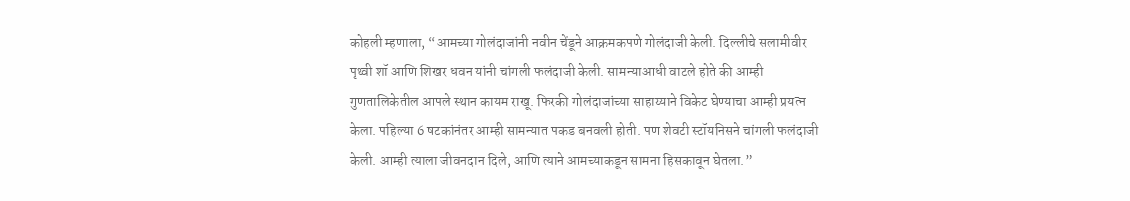कोहली म्हणाला, “आमच्या गोलंदाजांनी नवीन चेंडूने आक्रमकपणे गोलंदाजी केली. दिल्लीचे सलामीवीर पृथ्वी शॉ आणि शिखर धवन यांनी चांगली फलंदाजी केली. सामन्याआधी वाटले होते की आम्ही गुणतालिकेतील आपले स्थान कायम राखू. फिरकी गोलंदाजांच्या साहाय्याने विकेट घेण्याचा आम्ही प्रयत्न केला. पहिल्या 6 षटकांनंतर आम्ही सामन्यात पकड बनवली होती. पण शेवटी स्टॉयनिसने चांगली फलंदाजी केली. आम्ही त्याला जीवनदान दिले, आणि त्याने आमच्याकडून सामना हिसकावून घेतला.”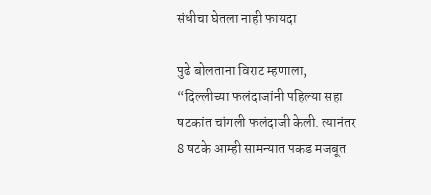संधीचा घेतला नाही फायदा

पुढे बोलताना विराट म्हणाला, “दिल्लीच्या फलंदाजांनी पहिल्या सहा षटकांत चांगली फलंदाजी केली. त्यानंतर 8 षटके आम्ही सामन्यात पकड मजबूत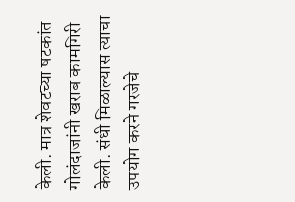केली. मात्र शेवटच्या षटकांत गोलंदाजांनी खराब कामगिरी केली. संधी मिळाल्यास त्याचा उपयोग करने गरजेचे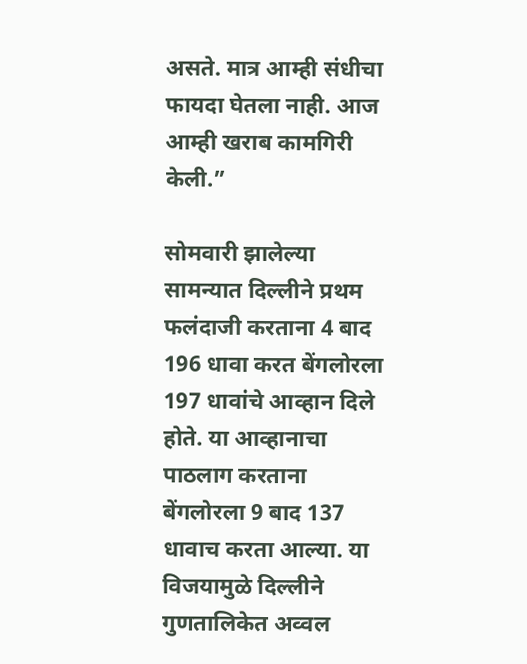असते. मात्र आम्ही संधीचा फायदा घेतला नाही. आज आम्ही खराब कामगिरी केली.”

सोमवारी झालेल्या सामन्यात दिल्लीने प्रथम फलंदाजी करताना 4 बाद 196 धावा करत बेंगलोरला 197 धावांचे आव्हान दिले होते. या आव्हानाचा पाठलाग करताना बेंगलोरला 9 बाद 137 धावाच करता आल्या. या विजयामुळे दिल्लीने गुणतालिकेत अव्वल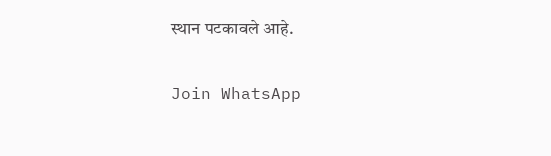स्थान पटकावले आहे.

Join WhatsApp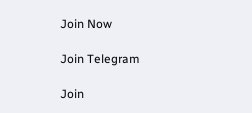Join Now

Join Telegram

Join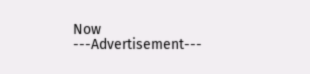Now
---Advertisement---